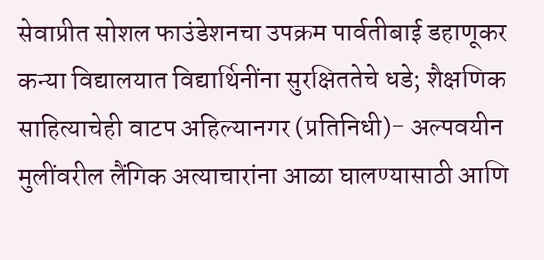सेवाप्रीत सोशल फाउंडेशनचा उपक्रम पार्वतीबाई डहाणूकर कन्या विद्यालयात विद्यार्थिनींना सुरक्षिततेचे धडे; शैक्षणिक साहित्याचेही वाटप अहिल्यानगर (प्रतिनिधी)- अल्पवयीन मुलींवरील लैंगिक अत्याचारांना आळा घालण्यासाठी आणि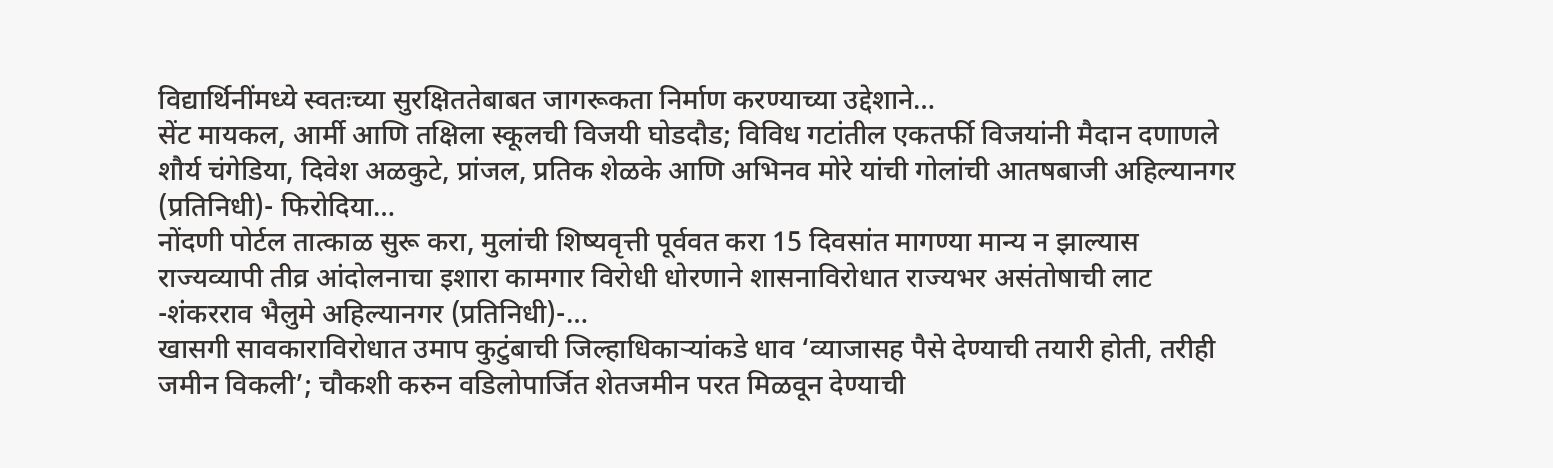विद्यार्थिनींमध्ये स्वतःच्या सुरक्षिततेबाबत जागरूकता निर्माण करण्याच्या उद्देशाने…
सेंट मायकल, आर्मी आणि तक्षिला स्कूलची विजयी घोडदौड; विविध गटांतील एकतर्फी विजयांनी मैदान दणाणले शौर्य चंगेडिया, दिवेश अळकुटे, प्रांजल, प्रतिक शेळके आणि अभिनव मोरे यांची गोलांची आतषबाजी अहिल्यानगर (प्रतिनिधी)- फिरोदिया…
नोंदणी पोर्टल तात्काळ सुरू करा, मुलांची शिष्यवृत्ती पूर्ववत करा 15 दिवसांत मागण्या मान्य न झाल्यास राज्यव्यापी तीव्र आंदोलनाचा इशारा कामगार विरोधी धोरणाने शासनाविरोधात राज्यभर असंतोषाची लाट -शंकरराव भैलुमे अहिल्यानगर (प्रतिनिधी)-…
खासगी सावकाराविरोधात उमाप कुटुंबाची जिल्हाधिकाऱ्यांकडे धाव ‘व्याजासह पैसे देण्याची तयारी होती, तरीही जमीन विकली’; चौकशी करुन वडिलोपार्जित शेतजमीन परत मिळवून देण्याची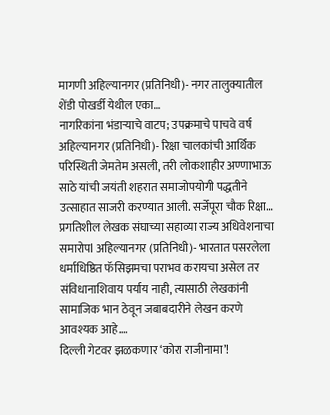मागणी अहिल्यानगर (प्रतिनिधी)- नगर तालुक्यातील शेंडी पोखर्डी येथील एका…
नागरिकांना भंडाऱ्याचे वाटप; उपक्रमाचे पाचवे वर्ष अहिल्यानगर (प्रतिनिधी)- रिक्षा चालकांची आर्थिक परिस्थिती जेमतेम असली, तरी लोकशाहीर अण्णाभाऊ साठे यांची जयंती शहरात समाजोपयोगी पद्धतीने उत्साहात साजरी करण्यात आली. सर्जेपूरा चौक रिक्षा…
प्रगतिशील लेखक संघाच्या सहाव्या राज्य अधिवेशनाचा समारोपl अहिल्यानगर (प्रतिनिधी)- भारतात पसरलेला धर्माधिष्ठित फॅसिझमचा पराभव करायचा असेल तर संविधानाशिवाय पर्याय नाही, त्यासाठी लेखकांनी सामाजिक भान ठेवून जबाबदारीने लेखन करणे आवश्यक आहे.…
दिल्ली गेटवर झळकणार ‘कोरा राजीनामा’!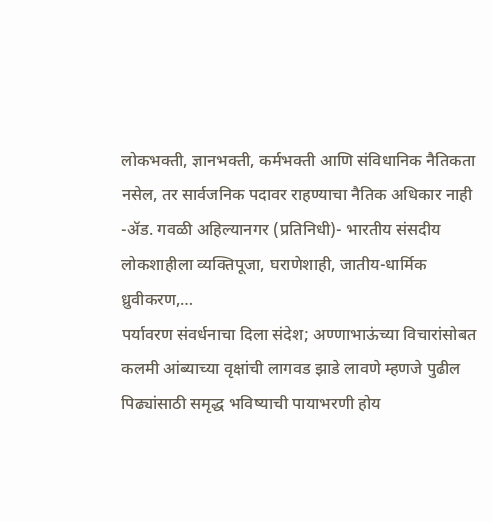लोकभक्ती, ज्ञानभक्ती, कर्मभक्ती आणि संविधानिक नैतिकता नसेल, तर सार्वजनिक पदावर राहण्याचा नैतिक अधिकार नाही -ॲड. गवळी अहिल्यानगर (प्रतिनिधी)- भारतीय संसदीय लोकशाहीला व्यक्तिपूजा, घराणेशाही, जातीय-धार्मिक ध्रुवीकरण,…
पर्यावरण संवर्धनाचा दिला संदेश; अण्णाभाऊंच्या विचारांसोबत कलमी आंब्याच्या वृक्षांची लागवड झाडे लावणे म्हणजे पुढील पिढ्यांसाठी समृद्ध भविष्याची पायाभरणी होय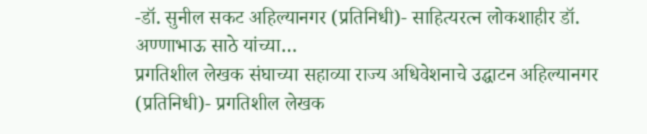-डॉ. सुनील सकट अहिल्यानगर (प्रतिनिधी)- साहित्यरत्न लोकशाहीर डॉ. अण्णाभाऊ साठे यांच्या…
प्रगतिशील लेखक संघाच्या सहाव्या राज्य अधिवेशनाचे उद्घाटन अहिल्यानगर (प्रतिनिधी)- प्रगतिशील लेखक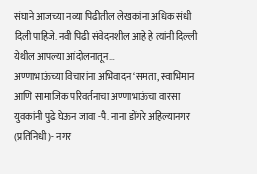संघाने आजच्या नव्या पिढीतील लेखकांना अधिक संधी दिली पाहिजे. नवी पिढी संवेदनशील आहे हे त्यांनी दिल्ली येथील आपल्या आंदोलनातून…
अण्णाभाऊंच्या विचारांना अभिवादन ‘समता, स्वाभिमान आणि सामाजिक परिवर्तनाचा अण्णाभाऊंचा वारसा युवकांनी पुढे घेऊन जावा -पै. नाना डोंगरे अहिल्यानगर (प्रतिनिधी)- नगर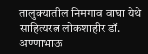तालुक्यातील निमगाव वाघा येथे साहित्यरत्न लोकशाहीर डॉ. अण्णाभाऊ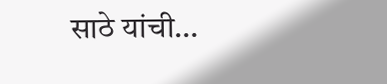साठे यांची…